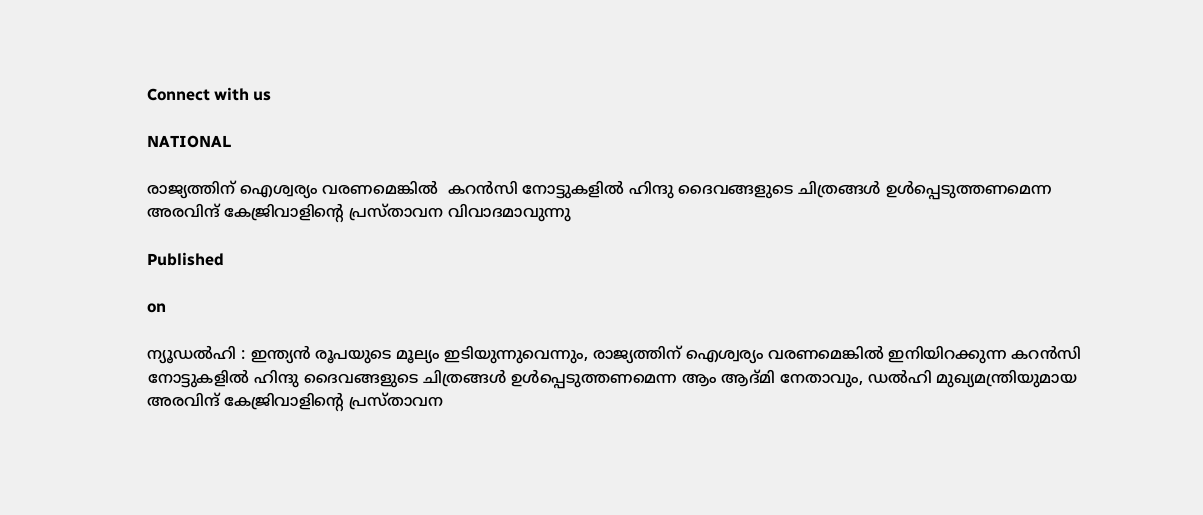Connect with us

NATIONAL

രാജ്യത്തിന് ഐശ്വര്യം വരണമെങ്കിൽ  കറൻസി നോട്ടുകളിൽ ഹിന്ദു ദൈവങ്ങളുടെ ചിത്രങ്ങൾ ഉൾപ്പെടുത്തണമെന്ന അരവിന്ദ് കേജ്രിവാളിന്റെ പ്രസ്താവന വിവാദമാവുന്നു

Published

on

ന്യൂഡൽഹി : ഇന്ത്യൻ രൂപയുടെ മൂല്യം ഇടിയുന്നുവെന്നും, രാജ്യത്തിന് ഐശ്വര്യം വരണമെങ്കിൽ ഇനിയിറക്കുന്ന കറൻസി നോട്ടുകളിൽ ഹിന്ദു ദൈവങ്ങളുടെ ചിത്രങ്ങൾ ഉൾപ്പെടുത്തണമെന്ന ആം ആദ്മി നേതാവും, ഡൽഹി മുഖ്യമന്ത്രിയുമായ അരവിന്ദ് കേജ്രിവാളിന്റെ പ്രസ്താവന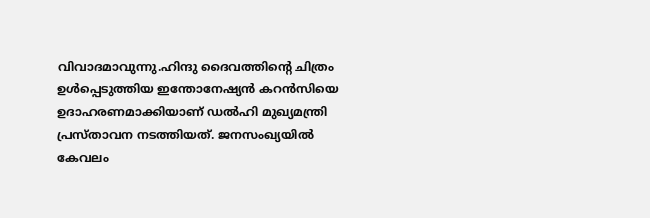വിവാദമാവുന്നു.ഹിന്ദു ദൈവത്തിന്റെ ചിത്രം ഉൾപ്പെടുത്തിയ ഇന്തോനേഷ്യൻ കറൻസിയെ ഉദാഹരണമാക്കിയാണ് ഡൽഹി മുഖ്യമന്ത്രി പ്രസ്താവന നടത്തിയത്. ജനസംഖ്യയിൽ കേവലം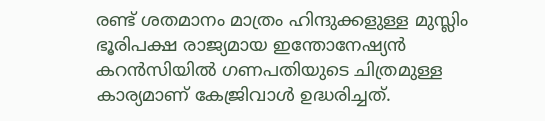രണ്ട് ശതമാനം മാത്രം ഹിന്ദുക്കളുള്ള മുസ്ലിം ഭൂരിപക്ഷ രാജ്യമായ ഇന്തോനേഷ്യൻ കറൻസിയിൽ ഗണപതിയുടെ ചിത്രമുള്ള കാര്യമാണ് കേജ്രിവാൾ ഉദ്ധരിച്ചത്.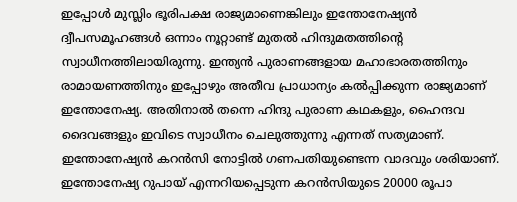ഇപ്പോൾ മുസ്ലിം ഭൂരിപക്ഷ രാജ്യമാണെങ്കിലും ഇന്തോനേഷ്യൻ ദ്വീപസമൂഹങ്ങൾ ഒന്നാം നൂറ്റാണ്ട് മുതൽ ഹിന്ദുമതത്തിന്റെ സ്വാധീനത്തിലായിരുന്നു. ഇന്ത്യൻ പുരാണങ്ങളായ മഹാഭാരതത്തിനും രാമായണത്തിനും ഇപ്പോഴും അതീവ പ്രാധാന്യം കൽപ്പിക്കുന്ന രാജ്യമാണ് ഇന്തോനേഷ്യ. അതിനാൽ തന്നെ ഹിന്ദു പുരാണ കഥകളും, ഹൈന്ദവ ദൈവങ്ങളും ഇവിടെ സ്വാധീനം ചെലുത്തുന്നു എന്നത് സത്യമാണ്. ഇന്തോനേഷ്യൻ കറൻസി നോട്ടിൽ ഗണപതിയുണ്ടെന്ന വാദവും ശരിയാണ്. ഇന്തോനേഷ്യ റുപായ് എന്നറിയപ്പെടുന്ന കറൻസിയുടെ 20000 രൂപാ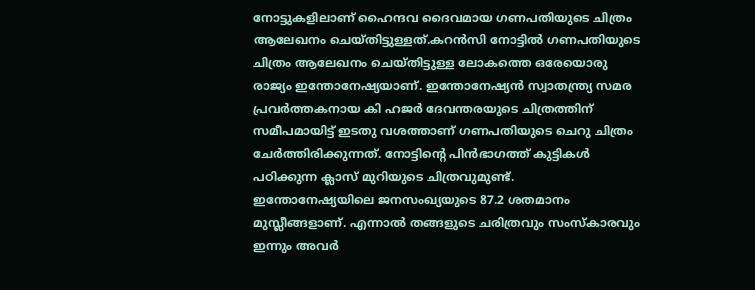നോട്ടുകളിലാണ് ഹൈന്ദവ ദൈവമായ ഗണപതിയുടെ ചിത്രം ആലേഖനം ചെയ്തിട്ടുള്ളത്.കറൻസി നോട്ടിൽ ഗണപതിയുടെ ചിത്രം ആലേഖനം ചെയ്തിട്ടുള്ള ലോകത്തെ ഒരേയൊരു രാജ്യം ഇന്തോനേഷ്യയാണ്. ഇന്തോനേഷ്യൻ സ്വാതന്ത്ര്യ സമര പ്രവർത്തകനായ കി ഹജർ ദേവന്തരയുടെ ചിത്രത്തിന് സമീപമായിട്ട് ഇടതു വശത്താണ് ഗണപതിയുടെ ചെറു ചിത്രം ചേർത്തിരിക്കുന്നത്. നോട്ടിന്റെ പിൻഭാഗത്ത് കുട്ടികൾ പഠിക്കുന്ന ക്ലാസ് മുറിയുടെ ചിത്രവുമുണ്ട്.
ഇന്തോനേഷ്യയിലെ ജനസംഖ്യയുടെ 87.2 ശതമാനം മുസ്ലീങ്ങളാണ്. എന്നാൽ തങ്ങളുടെ ചരിത്രവും സംസ്‌കാരവും ഇന്നും അവർ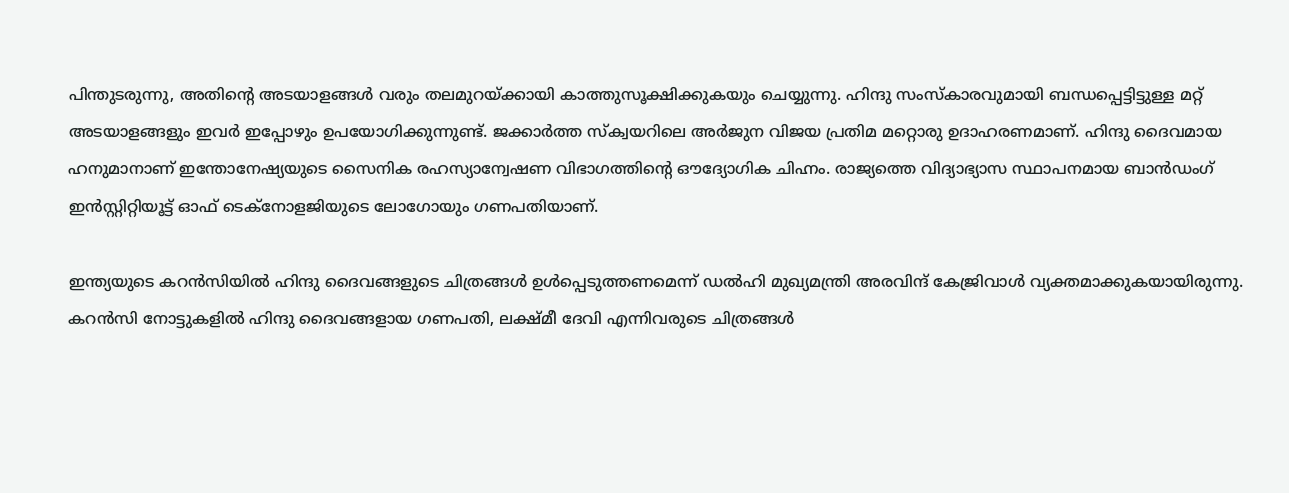പിന്തുടരുന്നു, അതിന്റെ അടയാളങ്ങൾ വരും തലമുറയ്ക്കായി കാത്തുസൂക്ഷിക്കുകയും ചെയ്യുന്നു. ഹിന്ദു സംസ്‌കാരവുമായി ബന്ധപ്പെട്ടിട്ടുള്ള മറ്റ് അടയാളങ്ങളും ഇവർ ഇപ്പോഴും ഉപയോഗിക്കുന്നുണ്ട്. ജക്കാർത്ത സ്‌ക്വയറിലെ അർജുന വിജയ പ്രതിമ മറ്റൊരു ഉദാഹരണമാണ്. ഹിന്ദു ദൈവമായ ഹനുമാനാണ് ഇന്തോനേഷ്യയുടെ സൈനിക രഹസ്യാന്വേഷണ വിഭാഗത്തിന്റെ ഔദ്യോഗിക ചിഹ്നം. രാജ്യത്തെ വിദ്യാഭ്യാസ സ്ഥാപനമായ ബാൻഡംഗ് ഇൻസ്റ്റിറ്റിയൂട്ട് ഓഫ് ടെക്‌നോളജിയുടെ ലോഗോയും ഗണപതിയാണ്.

ഇന്ത്യയുടെ കറൻസിയിൽ ഹിന്ദു ദൈവങ്ങളുടെ ചിത്രങ്ങൾ ഉൾപ്പെടുത്തണമെന്ന് ഡൽഹി മുഖ്യമന്ത്രി അരവിന്ദ് കേജ്രിവാൾ വ്യക്തമാക്കുകയായിരുന്നു. കറൻസി നോട്ടുകളിൽ ഹിന്ദു ദൈവങ്ങളായ ഗണപതി, ലക്ഷ്മീ ദേവി എന്നിവരുടെ ചിത്രങ്ങൾ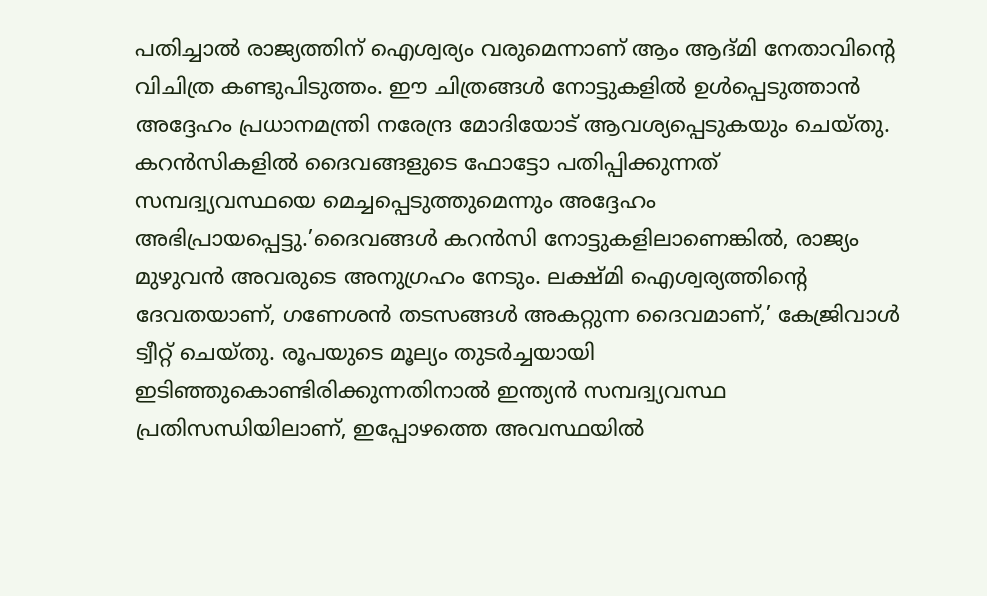പതിച്ചാൽ രാജ്യത്തിന് ഐശ്വര്യം വരുമെന്നാണ് ആം ആദ്മി നേതാവിന്റെ വിചിത്ര കണ്ടുപിടുത്തം. ഈ ചിത്രങ്ങൾ നോട്ടുകളിൽ ഉൾപ്പെടുത്താൻ അദ്ദേഹം പ്രധാനമന്ത്രി നരേന്ദ്ര മോദിയോട് ആവശ്യപ്പെടുകയും ചെയ്തു. കറൻസികളിൽ ദൈവങ്ങളുടെ ഫോട്ടോ പതിപ്പിക്കുന്നത് സമ്പദ്വ്യവസ്ഥയെ മെച്ചപ്പെടുത്തുമെന്നും അദ്ദേഹം അഭിപ്രായപ്പെട്ടു.’ദൈവങ്ങൾ കറൻസി നോട്ടുകളിലാണെങ്കിൽ, രാജ്യം മുഴുവൻ അവരുടെ അനുഗ്രഹം നേടും. ലക്ഷ്മി ഐശ്വര്യത്തിന്റെ ദേവതയാണ്, ഗണേശൻ തടസങ്ങൾ അകറ്റുന്ന ദൈവമാണ്,’ കേജ്രിവാൾ ട്വീറ്റ് ചെയ്തു. രൂപയുടെ മൂല്യം തുടർച്ചയായി ഇടിഞ്ഞുകൊണ്ടിരിക്കുന്നതിനാൽ ഇന്ത്യൻ സമ്പദ്വ്യവസ്ഥ പ്രതിസന്ധിയിലാണ്, ഇപ്പോഴത്തെ അവസ്ഥയിൽ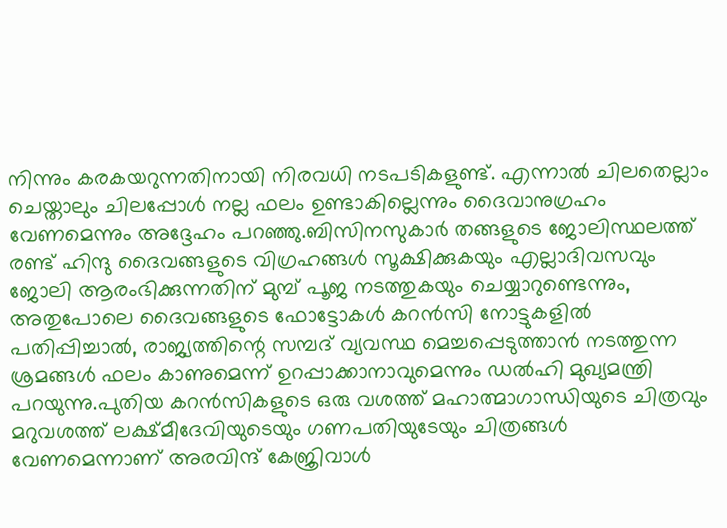നിന്നും കരകയറുന്നതിനായി നിരവധി നടപടികളുണ്ട്. എന്നാൽ ചിലതെല്ലാം ചെയ്താലും ചിലപ്പോൾ നല്ല ഫലം ഉണ്ടാകില്ലെന്നും ദൈവാനുഗ്രഹം വേണമെന്നും അദ്ദേഹം പറഞ്ഞു.ബിസിനസുകാർ തങ്ങളുടെ ജോലിസ്ഥലത്ത് രണ്ട് ഹിന്ദു ദൈവങ്ങളുടെ വിഗ്രഹങ്ങൾ സൂക്ഷിക്കുകയും എല്ലാദിവസവും ജോലി ആരംഭിക്കുന്നതിന് മുമ്പ് പൂജ നടത്തുകയും ചെയ്യാറുണ്ടെന്നും, അതുപോലെ ദൈവങ്ങളുടെ ഫോട്ടോകൾ കറൻസി നോട്ടുകളിൽ പതിപ്പിച്ചാൽ, രാജ്യത്തിന്റെ സമ്പദ് വ്യവസ്ഥ മെച്ചപ്പെടുത്താൻ നടത്തുന്ന ശ്രമങ്ങൾ ഫലം കാണുമെന്ന് ഉറപ്പാക്കാനാവുമെന്നും ഡൽഹി മുഖ്യമന്ത്രി പറയുന്നു.പുതിയ കറൻസികളുടെ ഒരു വശത്ത് മഹാത്മാഗാന്ധിയുടെ ചിത്രവും മറുവശത്ത് ലക്ഷ്മീദേവിയുടെയും ഗണപതിയുടേയും ചിത്രങ്ങൾ വേണമെന്നാണ് അരവിന്ദ് കേജ്രിവാൾ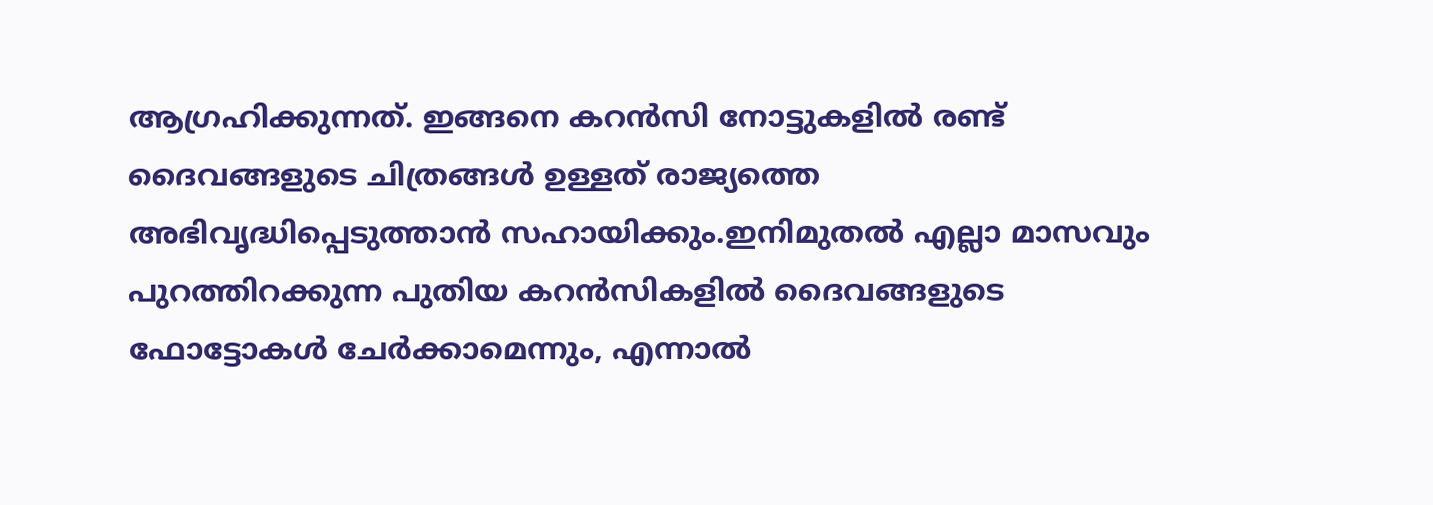ആഗ്രഹിക്കുന്നത്. ഇങ്ങനെ കറൻസി നോട്ടുകളിൽ രണ്ട് ദൈവങ്ങളുടെ ചിത്രങ്ങൾ ഉള്ളത് രാജ്യത്തെ അഭിവൃദ്ധിപ്പെടുത്താൻ സഹായിക്കും.ഇനിമുതൽ എല്ലാ മാസവും പുറത്തിറക്കുന്ന പുതിയ കറൻസികളിൽ ദൈവങ്ങളുടെ ഫോട്ടോകൾ ചേർക്കാമെന്നും, എന്നാൽ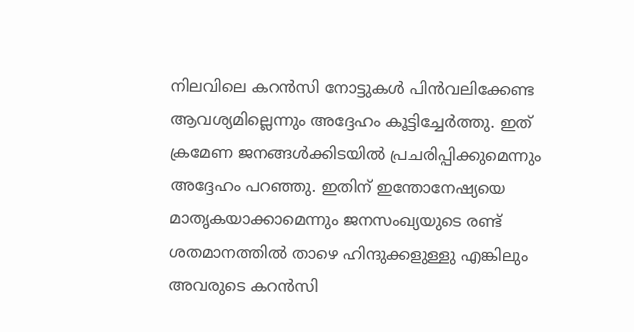നിലവിലെ കറൻസി നോട്ടുകൾ പിൻവലിക്കേണ്ട ആവശ്യമില്ലെന്നും അദ്ദേഹം കൂട്ടിച്ചേർത്തു. ഇത് ക്രമേണ ജനങ്ങൾക്കിടയിൽ പ്രചരിപ്പിക്കുമെന്നും അദ്ദേഹം പറഞ്ഞു. ഇതിന് ഇന്തോനേഷ്യയെ മാതൃകയാക്കാമെന്നും ജനസംഖ്യയുടെ രണ്ട് ശതമാനത്തിൽ താഴെ ഹിന്ദുക്കളുള്ളു എങ്കിലും അവരുടെ കറൻസി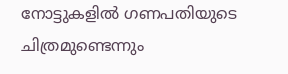നോട്ടുകളിൽ ഗണപതിയുടെ ചിത്രമുണ്ടെന്നും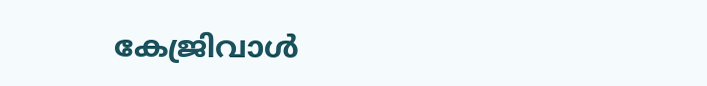കേജ്രിവാൾ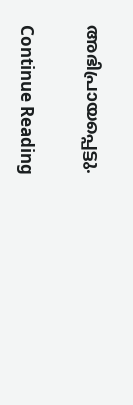അഭിപ്രായപ്പെട്ടു.

Continue Reading